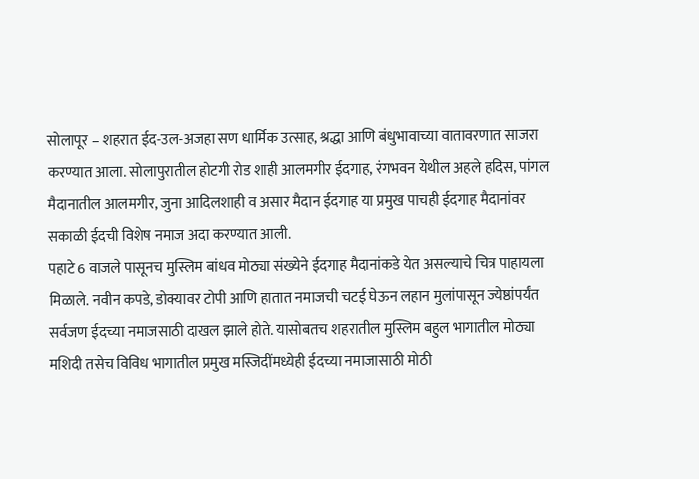सोलापूर – शहरात ईद-उल-अजहा सण धार्मिक उत्साह, श्रद्धा आणि बंधुभावाच्या वातावरणात साजरा करण्यात आला. सोलापुरातील होटगी रोड शाही आलमगीर ईदगाह, रंगभवन येथील अहले हदिस, पांगल मैदानातील आलमगीर, जुना आदिलशाही व असार मैदान ईदगाह या प्रमुख पाचही ईदगाह मैदानांवर सकाळी ईदची विशेष नमाज अदा करण्यात आली.
पहाटे 6 वाजले पासूनच मुस्लिम बांधव मोठ्या संख्येने ईदगाह मैदानांकडे येत असल्याचे चित्र पाहायला मिळाले. नवीन कपडे, डोक्यावर टोपी आणि हातात नमाजची चटई घेऊन लहान मुलांपासून ज्येष्ठांपर्यंत सर्वजण ईदच्या नमाजसाठी दाखल झाले होते. यासोबतच शहरातील मुस्लिम बहुल भागातील मोठ्या मशिदी तसेच विविध भागातील प्रमुख मस्जिदींमध्येही ईदच्या नमाजासाठी मोठी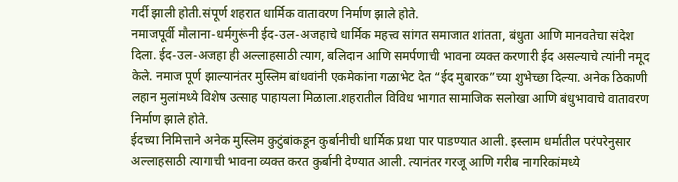गर्दी झाली होती.संपूर्ण शहरात धार्मिक वातावरण निर्माण झाले होते.
नमाजपूर्वी मौलाना-धर्मगुरूंनी ईद-उल-अजहाचे धार्मिक महत्त्व सांगत समाजात शांतता, बंधुता आणि मानवतेचा संदेश दिला. ईद-उल-अजहा ही अल्लाहसाठी त्याग, बलिदान आणि समर्पणाची भावना व्यक्त करणारी ईद असल्याचे त्यांनी नमूद केले. नमाज पूर्ण झाल्यानंतर मुस्लिम बांधवांनी एकमेकांना गळाभेट देत “ईद मुबारक”च्या शुभेच्छा दिल्या. अनेक ठिकाणी लहान मुलांमध्ये विशेष उत्साह पाहायला मिळाला.शहरातील विविध भागात सामाजिक सलोखा आणि बंधुभावाचे वातावरण निर्माण झाले होते.
ईदच्या निमित्ताने अनेक मुस्लिम कुटुंबांकडून कुर्बानीची धार्मिक प्रथा पार पाडण्यात आली. इस्लाम धर्मातील परंपरेनुसार अल्लाहसाठी त्यागाची भावना व्यक्त करत कुर्बानी देण्यात आली. त्यानंतर गरजू आणि गरीब नागरिकांमध्ये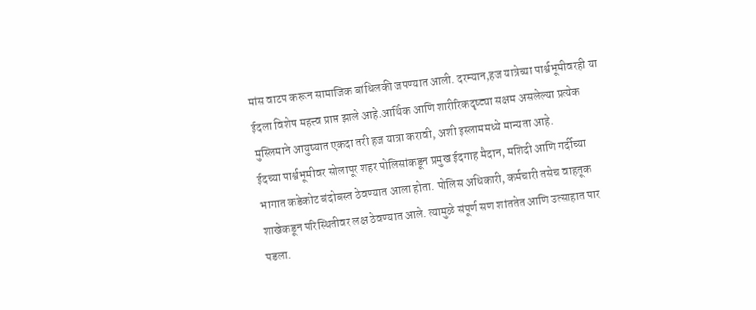मांस वाटप करून सामाजिक बांधिलकी जपण्यात आली. दरम्यान,हज यात्रेच्या पार्श्वभूमीवरही या ईदला विशेष महत्त्व प्राप्त झाले आहे.आर्थिक आणि शारीरिकदृष्ट्या सक्षम असलेल्या प्रत्येक मुस्लिमाने आयुष्यात एकदा तरी हज यात्रा करावी, अशी इस्लाममध्ये मान्यता आहे.
ईदच्या पार्श्वभूमीवर सोलापूर शहर पोलिसांकडून प्रमुख ईदगाह मैदान, मशिदी आणि गर्दीच्या भागात कडेकोट बंदोबस्त ठेवण्यात आला होता. पोलिस अधिकारी, कर्मचारी तसेच वाहतूक शाखेकडून परिस्थितीवर लक्ष ठेवण्यात आले. त्यामुळे संपूर्ण सण शांततेत आणि उत्साहात पार पडला.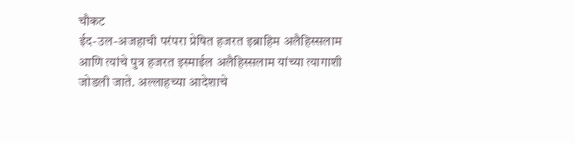चौकट
ईद-उल-अजहाची परंपरा प्रेषित हजरत इब्राहिम अलैहिस्सलाम आणि त्यांचे पुत्र हजरत इस्माईल अलैहिस्सलाम यांच्या त्यागाशी जोडली जाते. अल्लाहच्या आदेशाचे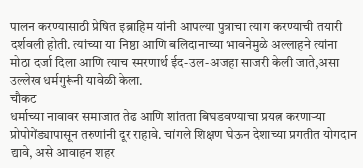पालन करण्यासाठी प्रेषित इब्राहिम यांनी आपल्या पुत्राचा त्याग करण्याची तयारी दर्शवली होती. त्यांच्या या निष्ठा आणि बलिदानाच्या भावनेमुळे अल्लाहने त्यांना मोठा दर्जा दिला आणि त्याच स्मरणार्थ ईद-उल-अजहा साजरी केली जाते,असा उल्लेख धर्मगुरूंनी यावेळी केला.
चौकट
धर्माच्या नावावर समाजात तेढ आणि शांतता बिघडवण्याचा प्रयत्न करणाऱ्या प्रोपोगेंड्यापासून तरुणांनी दूर राहावे. चांगले शिक्षण घेऊन देशाच्या प्रगतीत योगदान द्यावे, असे आवाहन शहर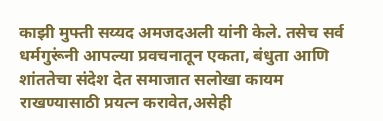काझी मुफ्ती सय्यद अमजदअली यांनी केले. तसेच सर्व धर्मगुरूंनी आपल्या प्रवचनातून एकता, बंधुता आणि शांततेचा संदेश देत समाजात सलोखा कायम राखण्यासाठी प्रयत्न करावेत,असेही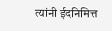त्यांनी ईदनिमित्त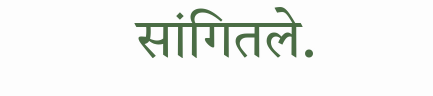सांगितले.